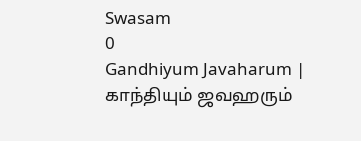Swasam
0
Gandhiyum Javaharum |  காந்தியும் ஜவஹரும்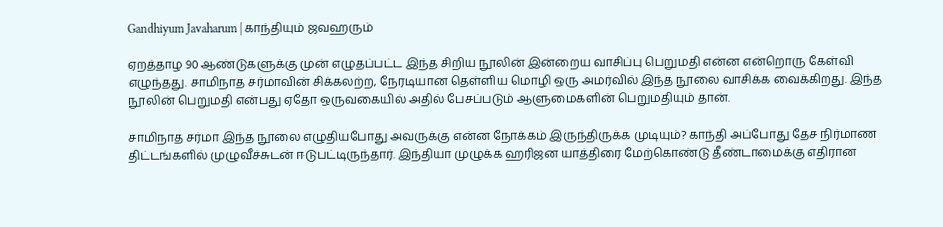Gandhiyum Javaharum | காந்தியும் ஜவஹரும்

ஏறத்தாழ 90 ஆண்டுகளுக்கு முன் எழுதப்பட்ட இந்த சிறிய நூலின் இன்றைய வாசிப்பு பெறுமதி என்ன என்றொரு கேள்வி எழுந்தது. சாமிநாத சர்மாவின் சிக்கலற்ற, நேரடியான தெள்ளிய மொழி ஒரு அமர்வில் இந்த நூலை வாசிக்க வைக்கிறது. இந்த நூலின் பெறுமதி என்பது ஏதோ ஒருவகையில் அதில் பேசப்படும் ஆளுமைகளின் பெறுமதியும் தான்.

சாமிநாத சர்மா இந்த நூலை எழுதியபோது அவருக்கு என்ன நோக்கம் இருந்திருக்க முடியும்? காந்தி அப்போது தேச நிர்மாண திட்டங்களில் முழுவீச்சுடன் ஈடுபட்டிருந்தார். இந்தியா முழுக்க ஹரிஜன யாத்திரை மேற்கொண்டு தீண்டாமைக்கு எதிரான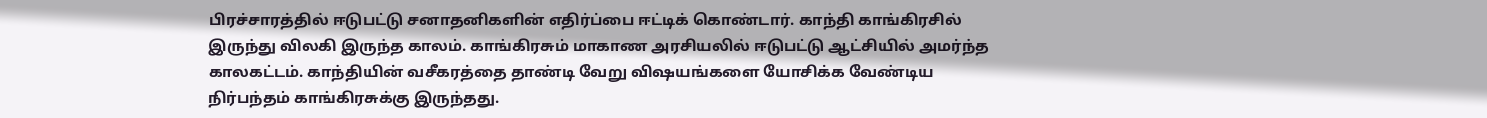பிரச்சாரத்தில் ஈடுபட்டு சனாதனிகளின் எதிர்ப்பை ஈட்டிக் கொண்டார். காந்தி காங்கிரசில் இருந்து விலகி இருந்த காலம். காங்கிரசும் மாகாண அரசியலில் ஈடுபட்டு ஆட்சியில் அமர்ந்த காலகட்டம். காந்தியின் வசீகரத்தை தாண்டி வேறு விஷயங்களை யோசிக்க வேண்டிய நிர்பந்தம் காங்கிரசுக்கு இருந்தது.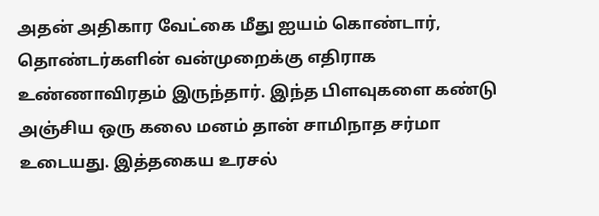அதன் அதிகார வேட்கை மீது ஐயம் கொண்டார், தொண்டர்களின் வன்முறைக்கு எதிராக உண்ணாவிரதம் இருந்தார். இந்த பிளவுகளை கண்டு அஞ்சிய ஒரு கலை மனம் தான் சாமிநாத சர்மா உடையது. இத்தகைய உரசல்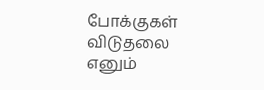போக்குகள் விடுதலை எனும்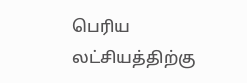பெரிய லட்சியத்திற்கு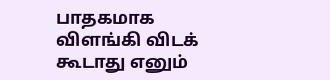பாதகமாக விளங்கி விடக் கூடாது எனும்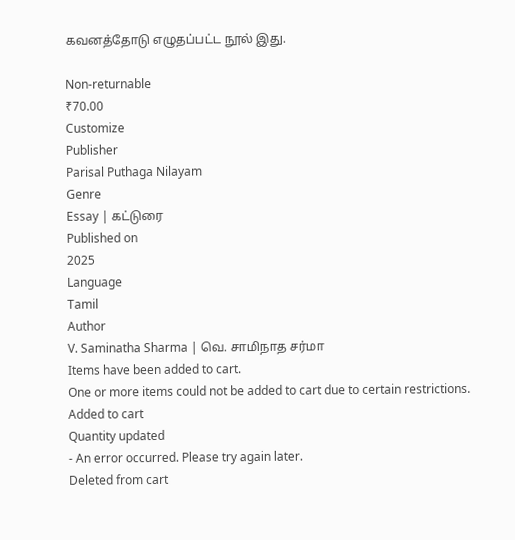கவனத்தோடு எழுதப்பட்ட நூல் இது.

Non-returnable
₹70.00
Customize
Publisher
Parisal Puthaga Nilayam
Genre
Essay | கட்டுரை
Published on
2025
Language
Tamil
Author
V. Saminatha Sharma | வெ. சாமிநாத சர்மா
Items have been added to cart.
One or more items could not be added to cart due to certain restrictions.
Added to cart
Quantity updated
- An error occurred. Please try again later.
Deleted from cart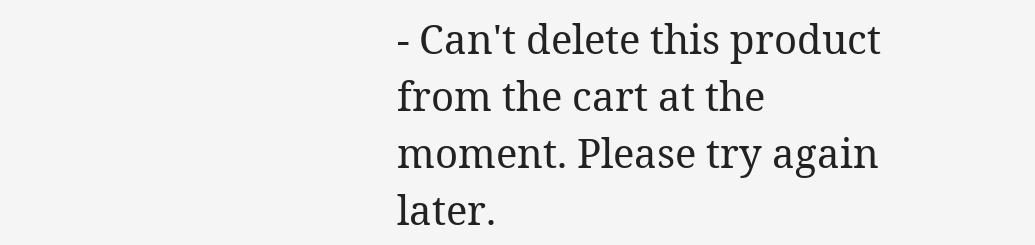- Can't delete this product from the cart at the moment. Please try again later.